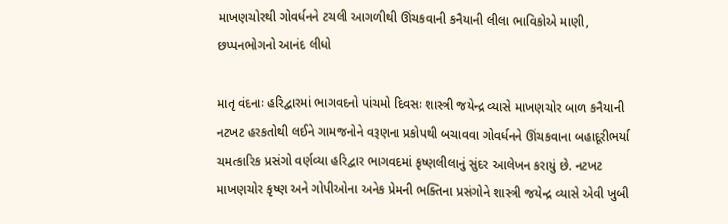માખણચોરથી ગોવર્ધનને ટચલી આગળીથી ઊંચકવાની કનૈયાની લીલા ભાવિકોએ માણી, છપ્પનભોગનો આનંદ લીધો

માતૃ વંદનાઃ હરિદ્વારમાં ભાગવદનો પાંચમો દિવસઃ શાસ્ત્રી જયેન્દ્ર વ્યાસે માખણચોર બાળ કનૈયાની નટખટ હરકતોથી લઈને ગામજનોને વરૂણના પ્રકોપથી બચાવવા ગોવર્ધનને ઊંચકવાના બહાદૂરીભર્યા ચમત્કારિક પ્રસંગો વર્ણવ્યા હરિદ્વાર ભાગવદમાં કૃષ્ણલીલાનું સુંદર આલેખન કરાયું છે. નટખટ માખણચોર કૃષ્ણ અને ગોપીઓના અનેક પ્રેમની ભક્તિના પ્રસંગોને શાસ્ત્રી જયેન્દ્ર વ્યાસે એવી ખુબી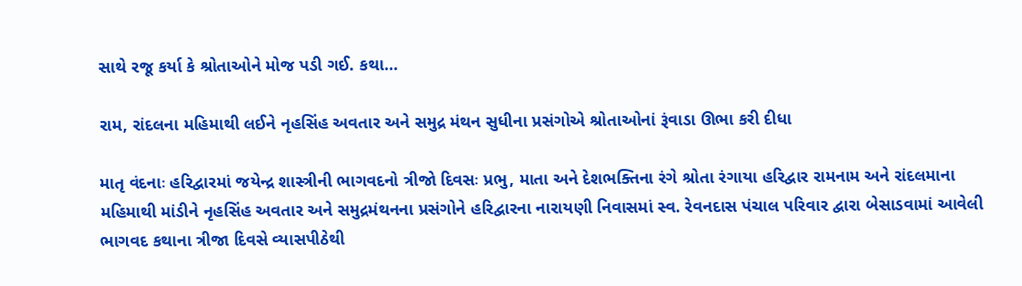સાથે રજૂ કર્યા કે શ્રોતાઓને મોજ પડી ગઈ. કથા…

રામ, રાંદલના મહિમાથી લઈને નૃહસિંહ અવતાર અને સમુદ્ર મંથન સુધીના પ્રસંગોએ શ્રોતાઓનાં રૂંવાડા ઊભા કરી દીધા

માતૃ વંદનાઃ હરિદ્વારમાં જયેન્દ્ર શાસ્ત્રીની ભાગવદનો ત્રીજો દિવસઃ પ્રભુ, માતા અને દેશભક્તિના રંગે શ્રોતા રંગાયા હરિદ્વાર રામનામ અને રાંદલમાના મહિમાથી માંડીને નૃહસિંહ અવતાર અને સમુદ્રમંથનના પ્રસંગોને હરિદ્વારના નારાયણી નિવાસમાં સ્વ. રેવનદાસ પંચાલ પરિવાર દ્વારા બેસાડવામાં આવેલી ભાગવદ કથાના ત્રીજા દિવસે વ્યાસપીઠેથી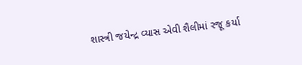શાસ્ત્રી જયેન્દ્ર વ્યાસ એવી શૈલીમાં રજૂ કર્યા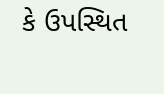કે ઉપસ્થિત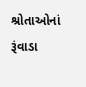શ્રોતાઓનાં રૂંવાડા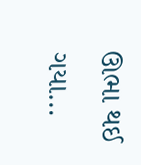ઊભા થઈ ગયા…